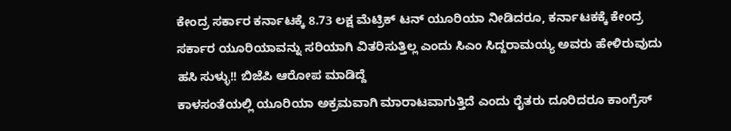ಕೇಂದ್ರ ಸರ್ಕಾರ ಕರ್ನಾಟಕ್ಕೆ 8.73 ಲಕ್ಷ ಮೆಟ್ರಿಕ್ ಟನ್ ಯೂರಿಯಾ ನೀಡಿದರೂ, ಕರ್ನಾಟಕಕ್ಕೆ ಕೇಂದ್ರ ಸರ್ಕಾರ ಯೂರಿಯಾವನ್ನು ಸರಿಯಾಗಿ ವಿತರಿಸುತ್ತಿಲ್ಲ ಎಂದು ಸಿಎಂ ಸಿದ್ದರಾಮಯ್ಯ ಅವರು ಹೇಳಿರುವುದು ಹಸಿ ಸುಳ್ಳು!! ಬಿಜೆಪಿ ಆರೋಪ ಮಾಡಿದ್ದೆ
ಕಾಳಸಂತೆಯಲ್ಲಿ ಯೂರಿಯಾ ಅಕ್ರಮವಾಗಿ ಮಾರಾಟವಾಗುತ್ತಿದೆ ಎಂದು ರೈತರು ದೂರಿದರೂ ಕಾಂಗ್ರೆಸ್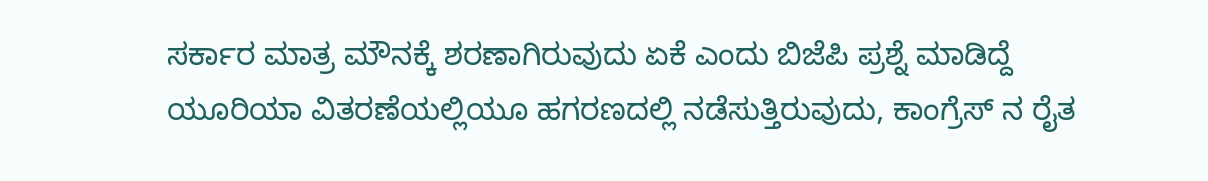ಸರ್ಕಾರ ಮಾತ್ರ ಮೌನಕ್ಕೆ ಶರಣಾಗಿರುವುದು ಏಕೆ ಎಂದು ಬಿಜೆಪಿ ಪ್ರಶ್ನೆ ಮಾಡಿದ್ದೆ
ಯೂರಿಯಾ ವಿತರಣೆಯಲ್ಲಿಯೂ ಹಗರಣದಲ್ಲಿ ನಡೆಸುತ್ತಿರುವುದು, ಕಾಂಗ್ರೆಸ್ ನ ರೈತ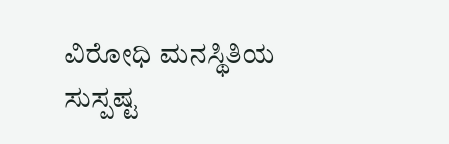ವಿರೋಧಿ ಮನಸ್ಥಿತಿಯ ಸುಸ್ಪಷ್ಟ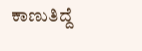ಕಾಣುತಿದ್ದೆ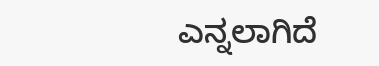ಎನ್ನಲಾಗಿದೆ